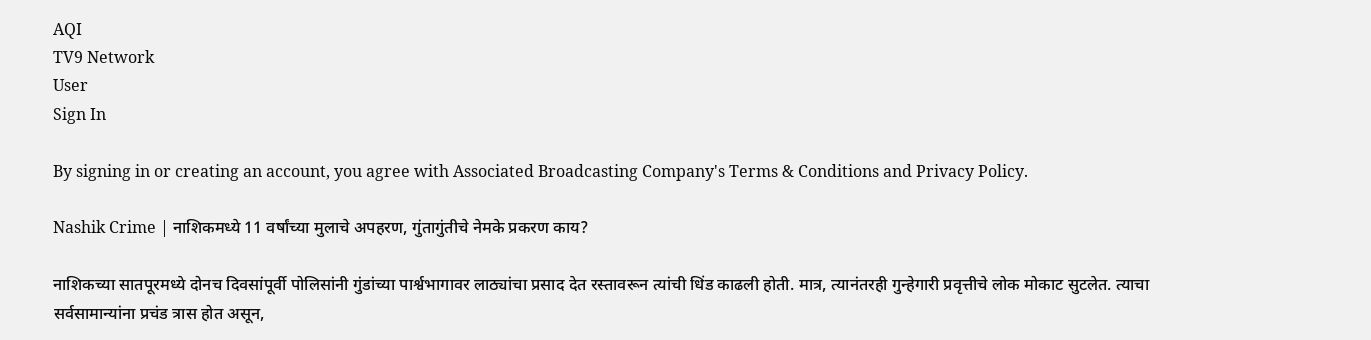AQI
TV9 Network
User
Sign In

By signing in or creating an account, you agree with Associated Broadcasting Company's Terms & Conditions and Privacy Policy.

Nashik Crime | नाशिकमध्ये 11 वर्षांच्या मुलाचे अपहरण, गुंतागुंतीचे नेमके प्रकरण काय?

नाशिकच्या सातपूरमध्ये दोनच दिवसांपूर्वी पोलिसांनी गुंडांच्या पार्श्वभागावर लाठ्यांचा प्रसाद देत रस्तावरून त्यांची धिंड काढली होती. मात्र, त्यानंतरही गुन्हेगारी प्रवृत्तीचे लोक मोकाट सुटलेत. त्याचा सर्वसामान्यांना प्रचंड त्रास होत असून,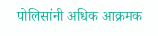पोलिसांनी अधिक आक्रमक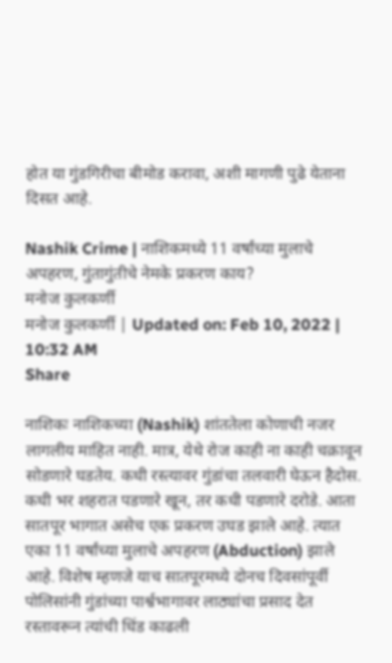होत या गुंडगिरीचा बीमोड करावा, अशी मागणी पुढे येताना दिसत आहे.

Nashik Crime | नाशिकमध्ये 11 वर्षांच्या मुलाचे अपहरण, गुंतागुंतीचे नेमके प्रकरण काय?
मनोज कुलकर्णी
मनोज कुलकर्णी | Updated on: Feb 10, 2022 | 10:32 AM
Share

नाशिकः नाशिकच्या (Nashik) शांततेला कोणाची नजर लागलीय माहित नाही. मात्र, येथे रोज काही ना काही चक्रावून सोडणारे घडतेय. कधी रस्त्यावर गुंडांचा तलवारी घेऊन हैदोस. कधी भर शहरात पडणारे खून, तर कधी पडणारे दरोडे. आता सातपूर भागात असेच एक प्रकरण उघड झाले आहे. त्यात एका 11 वर्षांच्या मुलाचे अपहरण (Abduction) झाले आहे. विशेष म्हणजे याच सातपूरमध्ये दोनच दिवसांपूर्वी पोलिसांनी गुंडांच्या पार्श्वभागावर लाठ्यांचा प्रसाद देत रस्तावरून त्यांची धिंड काढली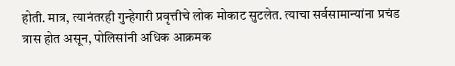होती. मात्र, त्यानंतरही गुन्हेगारी प्रवृत्तीचे लोक मोकाट सुटलेत. त्याचा सर्वसामान्यांना प्रचंड त्रास होत असून, पोलिसांनी अधिक आक्रमक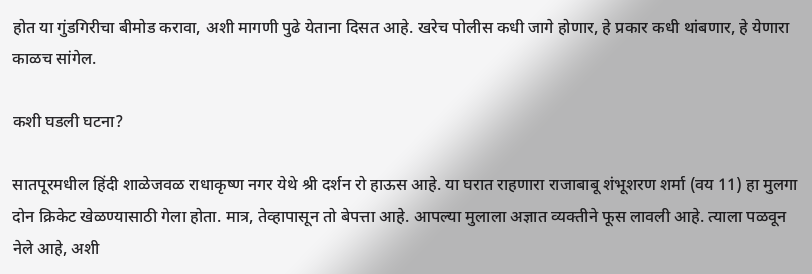होत या गुंडगिरीचा बीमोड करावा, अशी मागणी पुढे येताना दिसत आहे. खरेच पोलीस कधी जागे होणार, हे प्रकार कधी थांबणार, हे येणारा काळच सांगेल.

कशी घडली घटना?

सातपूरमधील हिंदी शाळेजवळ राधाकृष्ण नगर येथे श्री दर्शन रो हाऊस आहे. या घरात राहणारा राजाबाबू शंभूशरण शर्मा (वय 11) हा मुलगा दोन क्रिकेट खेळण्यासाठी गेला होता. मात्र, तेव्हापासून तो बेपत्ता आहे. आपल्या मुलाला अज्ञात व्यक्तीने फूस लावली आहे. त्याला पळवून नेले आहे, अशी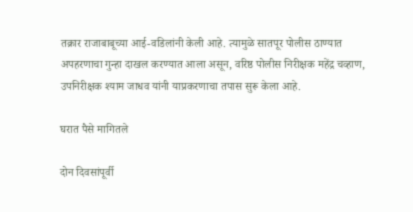तक्रार राजाबाबूच्या आई-वडिलांनी केली आहे. त्यामुळे सातपूर पोलीस ठाण्यात अपहरणाचा गुन्हा दाखल करण्यात आला असून, वरिष्ठ पोलीस निरीक्षक महेंद्र चव्हाण, उपनिरीक्षक श्याम जाधव यांनी याप्रकरणाचा तपास सुरू केला आहे.

घरात पैसे मागितले

दोन दिवसांपूर्वी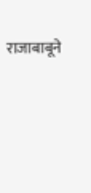राजाबाबूने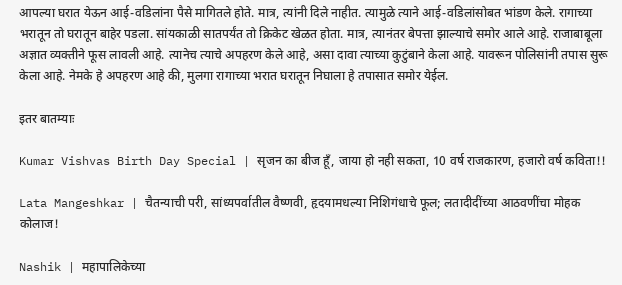आपल्या घरात येऊन आई-वडिलांना पैसे मागितले होते. मात्र, त्यांनी दिले नाहीत. त्यामुळे त्याने आई-वडिलांसोबत भांडण केले. रागाच्या भरातून तो घरातून बाहेर पडला. सांयकाळी सातपर्यंत तो क्रिकेट खेळत होता. मात्र, त्यानंतर बेपत्ता झाल्याचे समोर आले आहे. राजाबाबूला अज्ञात व्यक्तीने फूस लावली आहे. त्यानेच त्याचे अपहरण केले आहे, असा दावा त्याच्या कुटुंबाने केला आहे. यावरून पोलिसांनी तपास सुरू केला आहे. नेमके हे अपहरण आहे की, मुलगा रागाच्या भरात घरातून निघाला हे तपासात समोर येईल.

इतर बातम्याः

Kumar Vishvas Birth Day Special | सृजन का बीज हूँ, जाया हो नही सकता, 10 वर्ष राजकारण, हजारो वर्ष कविता!!

Lata Mangeshkar | चैतन्याची परी, सांध्यपर्वातील वैष्णवी, हृदयामधल्या निशिगंधाचे फूल; लतादीदींच्या आठवणींचा मोहक कोलाज!

Nashik | महापालिकेच्या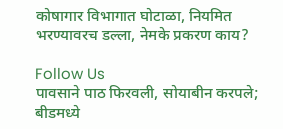कोषागार विभागात घोटाळा, नियमित भरण्यावरच डल्ला, नेमके प्रकरण काय?

Follow Us
पावसाने पाठ फिरवली, सोयाबीन करपले; बीडमध्ये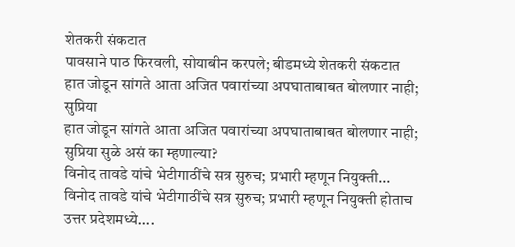शेतकरी संकटात
पावसाने पाठ फिरवली, सोयाबीन करपले; बीडमध्ये शेतकरी संकटात
हात जोडून सांगते आता अजित पवारांच्या अपघाताबाबत बोलणार नाही; सुप्रिया
हात जोडून सांगते आता अजित पवारांच्या अपघाताबाबत बोलणार नाही; सुप्रिया सुळे असं का म्हणाल्या?
विनोद तावडे यांचे भेटीगाठींचे सत्र सुरुच; प्रभारी म्हणून नियुक्ती...
विनोद तावडे यांचे भेटीगाठींचे सत्र सुरुच; प्रभारी म्हणून नियुक्ती होताच उत्तर प्रदेशमध्ये....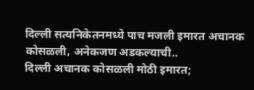दिल्ली सत्यनिकेतनमध्ये पाच मजली इमारत अचानक कोसळली, अनेकजण अडकल्याची..
दिल्ली अचानक कोसळली मोठी इमारत;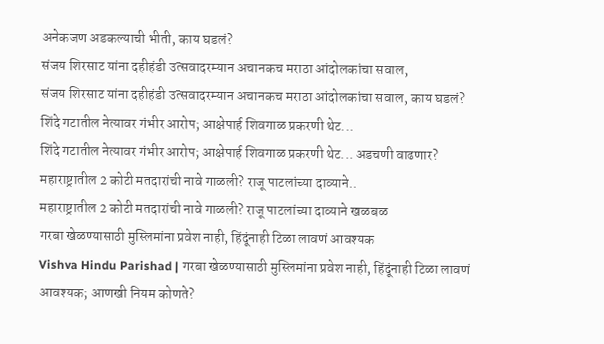अनेकजण अडकल्याची भीती, काय घडलं?
संजय शिरसाट यांना दहीहंडी उत्सवादरम्यान अचानकच मराठा आंदोलकांचा सवाल,
संजय शिरसाट यांना दहीहंडी उत्सवादरम्यान अचानकच मराठा आंदोलकांचा सवाल, काय घडलं?
शिंदे गटातील नेत्यावर गंभीर आरोप; आक्षेपार्ह शिवगाळ प्रकरणी थेट...
शिंदे गटातील नेत्यावर गंभीर आरोप; आक्षेपार्ह शिवगाळ प्रकरणी थेट... अडचणी वाढणार?
महाराष्ट्रातील 2 कोटी मतदारांची नावे गाळली? राजू पाटलांच्या दाव्याने..
महाराष्ट्रातील 2 कोटी मतदारांची नावे गाळली? राजू पाटलांच्या दाव्याने खळबळ
गरबा खेळण्यासाठी मुस्लिमांना प्रवेश नाही, हिंदूंनाही टिळा लावणं आवश्यक
Vishva Hindu Parishad | गरबा खेळण्यासाठी मुस्लिमांना प्रवेश नाही, हिंदूंनाही टिळा लावणं आवश्यक; आणखी नियम कोणते?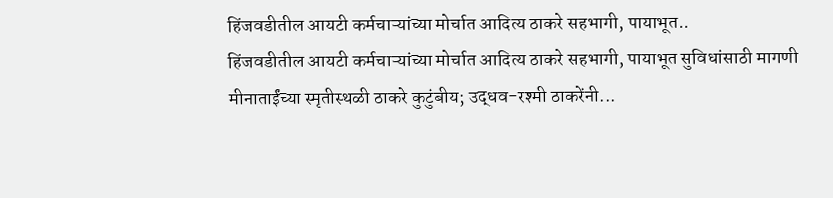हिंजवडीतील आयटी कर्मचाऱ्यांच्या मोर्चात आदित्य ठाकरे सहभागी, पायाभूत..
हिंजवडीतील आयटी कर्मचाऱ्यांच्या मोर्चात आदित्य ठाकरे सहभागी, पायाभूत सुविधांसाठी मागणी
मीनाताईंच्या स्मृतीस्थळी ठाकरे कुटुंबीय; उद्धव-रश्मी ठाकरेंनी...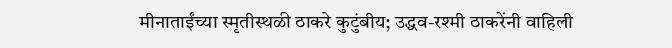मीनाताईंच्या स्मृतीस्थळी ठाकरे कुटुंबीय; उद्धव-रश्मी ठाकरेंनी वाहिली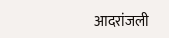आदरांजली